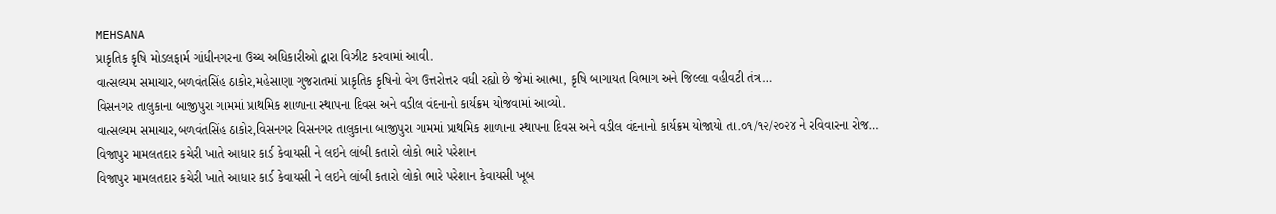MEHSANA
પ્રાકૃતિક કૃષિ મોડલફાર્મ ગાંધીનગરના ઉચ્ચ અધિકારીઓ દ્વારા વિઝીટ કરવામાં આવી.
વાત્સલ્યમ સમાચાર,બળવંતસિંહ ઠાકોર,મહેસાણા ગુજરાતમાં પ્રાકૃતિક કૃષિનો વેગ ઉત્તરોત્તર વધી રહ્યો છે જેમાં આત્મા, કૃષિ બાગાયત વિભાગ અને જિલ્લા વહીવટી તંત્ર…
વિસનગર તાલુકાના બાજીપુરા ગામમાં પ્રાથમિક શાળાના સ્થાપના દિવસ અને વડીલ વંદનાનો કાર્યક્રમ યોજવામાં આવ્યો.
વાત્સલ્યમ સમાચાર,બળવંતસિંહ ઠાકોર,વિસનગર વિસનગર તાલુકાના બાજીપુરા ગામમાં પ્રાથમિક શાળાના સ્થાપના દિવસ અને વડીલ વંદનાનો કાર્યક્રમ યોજાયો તા.૦૧/૧૨/૨૦૨૪ ને રવિવારના રોજ…
વિજાપુર મામલતદાર કચેરી ખાતે આધાર કાર્ડ કેવાયસી ને લઇને લાંબી કતારો લોકો ભારે પરેશાન
વિજાપુર મામલતદાર કચેરી ખાતે આધાર કાર્ડ કેવાયસી ને લઇને લાંબી કતારો લોકો ભારે પરેશાન કેવાયસી ખૂબ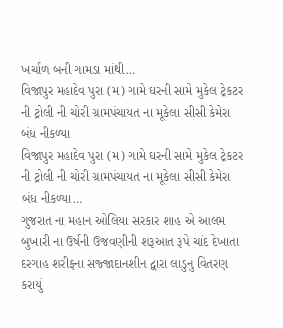ખર્ચાળ બની ગામડા માંથી…
વિજાપુર મહાદેવ પુરા (મ) ગામે ઘરની સામે મુકેલ ટ્રેકટર ની ટ્રોલી ની ચોરી ગ્રામપંચાયત ના મૂકેલા સીસી કેમેરા બંધ નીકળ્યા
વિજાપુર મહાદેવ પુરા (મ) ગામે ઘરની સામે મુકેલ ટ્રેકટર ની ટ્રોલી ની ચોરી ગ્રામપંચાયત ના મૂકેલા સીસી કેમેરા બંધ નીકળ્યા…
ગુજરાત ના મહાન ઓલિયા સરકાર શાહ એ આલમ બુખારી ના ઉર્ષની ઉજવણીની શરૂઆત રૂપે ચાંદ દેખાતા દરગાહ શરીફના સજ્જાદાનશીન દ્વારા લાડુનુ વિતરણ કરાયું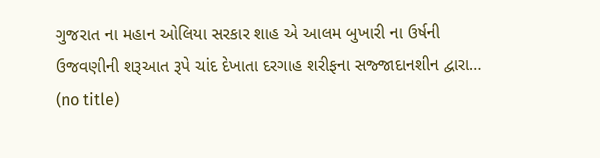ગુજરાત ના મહાન ઓલિયા સરકાર શાહ એ આલમ બુખારી ના ઉર્ષની ઉજવણીની શરૂઆત રૂપે ચાંદ દેખાતા દરગાહ શરીફના સજ્જાદાનશીન દ્વારા…
(no title)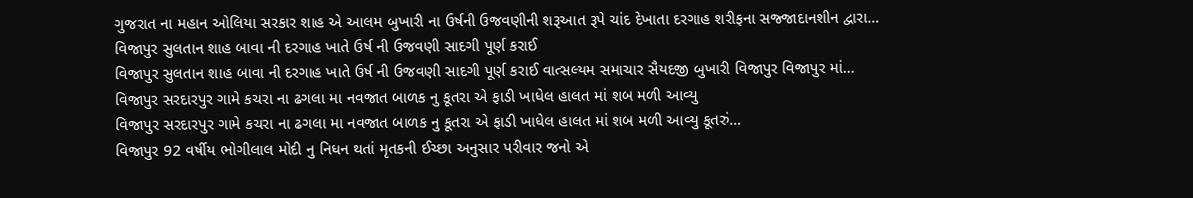ગુજરાત ના મહાન ઓલિયા સરકાર શાહ એ આલમ બુખારી ના ઉર્ષની ઉજવણીની શરૂઆત રૂપે ચાંદ દેખાતા દરગાહ શરીફના સજ્જાદાનશીન દ્વારા…
વિજાપુર સુલતાન શાહ બાવા ની દરગાહ ખાતે ઉર્ષ ની ઉજવણી સાદગી પૂર્ણ કરાઈ
વિજાપુર સુલતાન શાહ બાવા ની દરગાહ ખાતે ઉર્ષ ની ઉજવણી સાદગી પૂર્ણ કરાઈ વાત્સલ્યમ સમાચાર સૈયદજી બુખારી વિજાપુર વિજાપુર માં…
વિજાપુર સરદારપુર ગામે કચરા ના ઢગલા મા નવજાત બાળક નુ કૂતરા એ ફાડી ખાધેલ હાલત માં શબ મળી આવ્યુ
વિજાપુર સરદારપુર ગામે કચરા ના ઢગલા મા નવજાત બાળક નુ કૂતરા એ ફાડી ખાધેલ હાલત માં શબ મળી આવ્યુ કૂતરું…
વિજાપુર 92 વર્ષીય ભોગીલાલ મોદી નુ નિધન થતાં મૃતકની ઈચ્છા અનુસાર પરીવાર જનો એ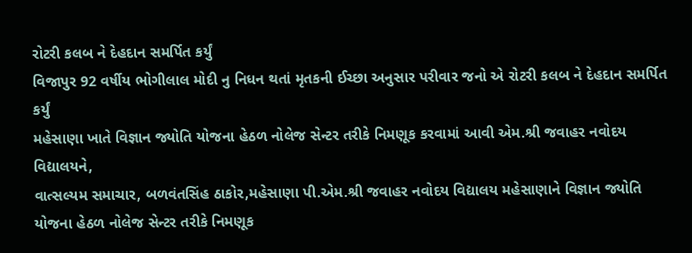રોટરી કલબ ને દેહદાન સમર્પિત કર્યું
વિજાપુર 92 વર્ષીય ભોગીલાલ મોદી નુ નિધન થતાં મૃતકની ઈચ્છા અનુસાર પરીવાર જનો એ રોટરી કલબ ને દેહદાન સમર્પિત કર્યું
મહેસાણા ખાતે વિજ્ઞાન જ્યોતિ યોજના હેઠળ નોલેજ સેન્ટર તરીકે નિમણૂક કરવામાં આવી એમ.શ્રી જવાહર નવોદય વિદ્યાલયને,
વાત્સલ્યમ સમાચાર, બળવંતસિંહ ઠાકોર,મહેસાણા પી.એમ.શ્રી જવાહર નવોદય વિદ્યાલય મહેસાણાને વિજ્ઞાન જ્યોતિ યોજના હેઠળ નોલેજ સેન્ટર તરીકે નિમણૂક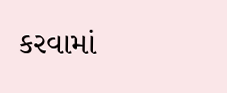કરવામાં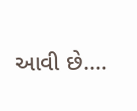આવી છે.…